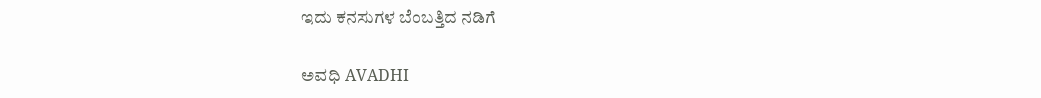ಇದು ಕನಸುಗಳ ಬೆಂಬತ್ತಿದ ನಡಿಗೆ‍

ಅವಧಿ AVADHI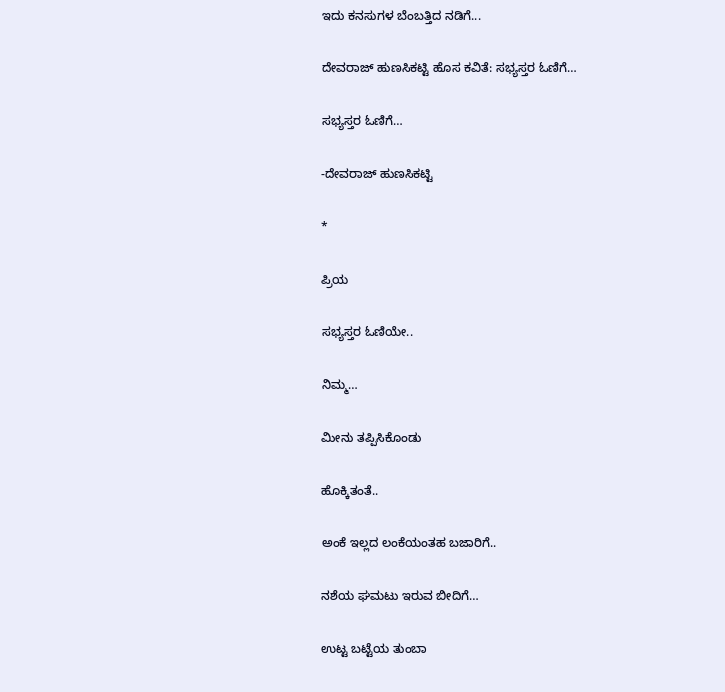ಇದು ಕನಸುಗಳ ಬೆಂಬತ್ತಿದ ನಡಿಗೆ...

ದೇವರಾಜ್ ಹುಣಸಿಕಟ್ಟಿ ಹೊಸ ಕವಿತೆ: ಸಭ್ಯಸ್ತರ ಓಣಿಗೆ…

ಸಭ್ಯಸ್ತರ ಓಣಿಗೆ…

-ದೇವರಾಜ್ ಹುಣಸಿಕಟ್ಟಿ

*

ಪ್ರಿಯ

ಸಭ್ಯಸ್ತರ ಓಣಿಯೇ..

ನಿಮ್ಮ…

ಮೀನು ತಪ್ಪಿಸಿಕೊಂಡು

ಹೊಕ್ಕಿತಂತೆ..

ಅಂಕೆ ಇಲ್ಲದ ಲಂಕೆಯಂತಹ ಬಜಾರಿಗೆ..

ನಶೆಯ ಘಮಟು ಇರುವ ಬೀದಿಗೆ…

ಉಟ್ಟ ಬಟ್ಟೆಯ ತುಂಬಾ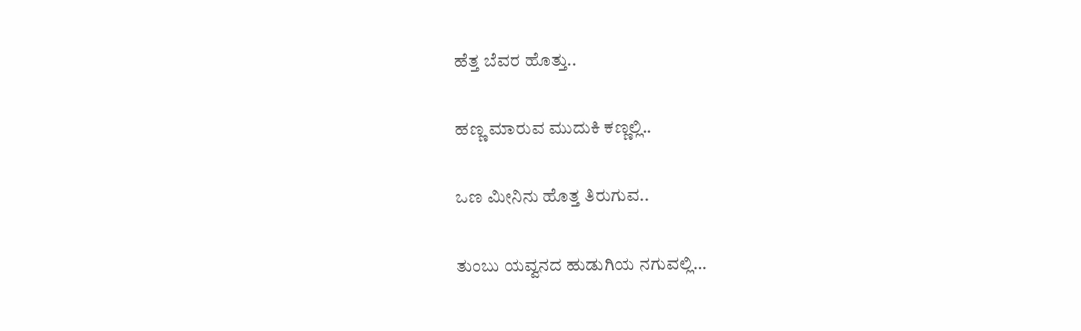ಹೆತ್ತ ಬೆವರ ಹೊತ್ತು..

ಹಣ್ಣ ಮಾರುವ ಮುದುಕಿ ಕಣ್ಣಲ್ಲಿ..

ಒಣ ಮೀನಿನು ಹೊತ್ತ ತಿರುಗುವ..

ತುಂಬು ಯವ್ವನದ ಹುಡುಗಿಯ ನಗುವಲ್ಲಿ…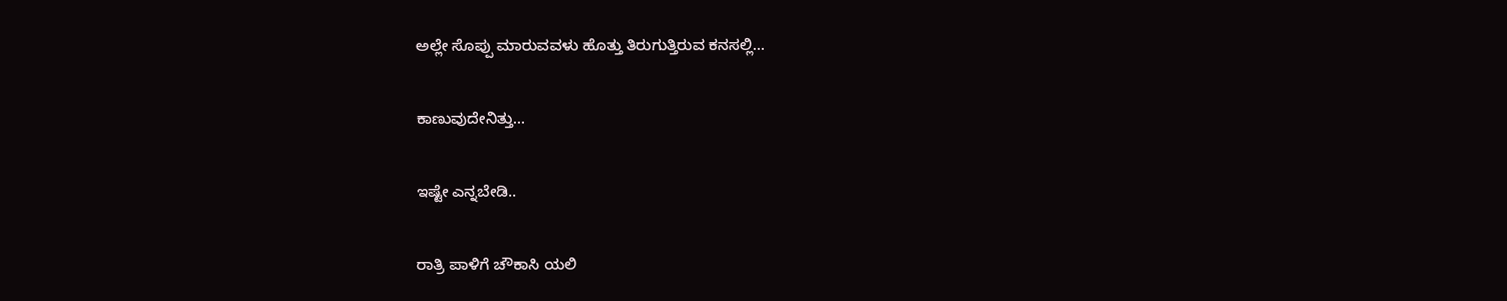ಅಲ್ಲೇ ಸೊಪ್ಪು ಮಾರುವವಳು ಹೊತ್ತು ತಿರುಗುತ್ತಿರುವ ಕನಸಲ್ಲಿ…

ಕಾಣುವುದೇನಿತ್ತು…

ಇಷ್ಟೇ ಎನ್ನಬೇಡಿ..

ರಾತ್ರಿ ಪಾಳಿಗೆ ಚೌಕಾಸಿ ಯಲಿ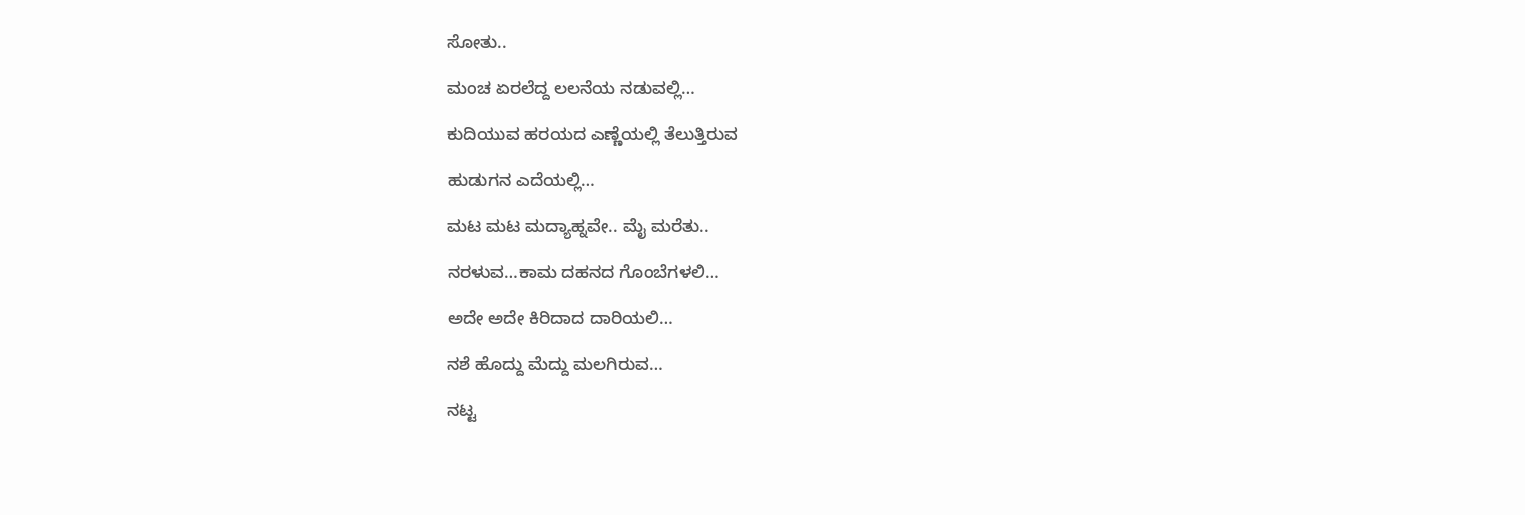ಸೋತು..

ಮಂಚ ಏರಲೆದ್ದ ಲಲನೆಯ ನಡುವಲ್ಲಿ…

ಕುದಿಯುವ ಹರಯದ ಎಣ್ಣೆಯಲ್ಲಿ ತೆಲುತ್ತಿರುವ

ಹುಡುಗನ ಎದೆಯಲ್ಲಿ…

ಮಟ ಮಟ ಮದ್ಯಾಹ್ನವೇ.. ಮೈ ಮರೆತು..

ನರಳುವ…ಕಾಮ ದಹನದ ಗೊಂಬೆಗಳಲಿ…

ಅದೇ ಅದೇ ಕಿರಿದಾದ ದಾರಿಯಲಿ…

ನಶೆ ಹೊದ್ದು ಮೆದ್ದು ಮಲಗಿರುವ…

ನಟ್ಟ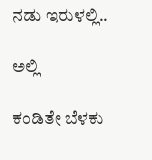ನಡು ಇರುಳಲ್ಲಿ..

ಅಲ್ಲಿ

ಕಂಡಿತೇ ಬೆಳಕು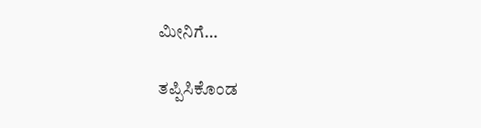ಮೀನಿಗೆ…

ತಪ್ಪಿಸಿಕೊಂಡ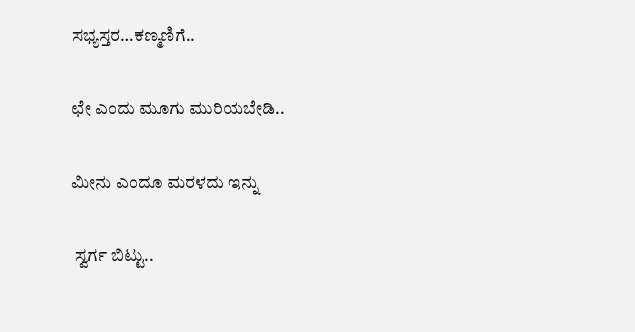ಸಭ್ಯಸ್ತರ…ಕಣ್ಮಣಿಗೆ..

ಛೇ ಎಂದು ಮೂಗು ಮುರಿಯಬೇಡಿ..

ಮೀನು ಎಂದೂ ಮರಳದು ಇನ್ನು

 ಸ್ವರ್ಗ ಬಿಟ್ಟು..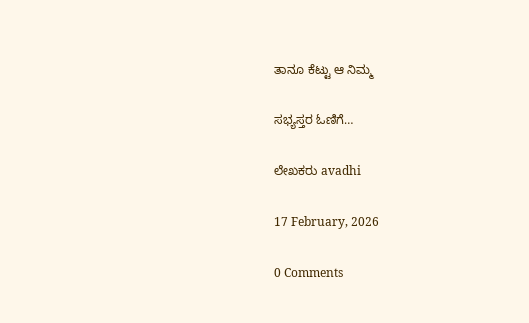ತಾನೂ ಕೆಟ್ಟು ಆ ನಿಮ್ಮ

ಸಭ್ಯಸ್ತರ ಓಣಿಗೆ…

ಲೇಖಕರು avadhi

17 February, 2026

0 Comments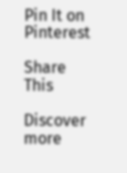Pin It on Pinterest

Share This

Discover more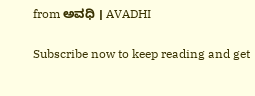from ಅವಧಿ । AVADHI

Subscribe now to keep reading and get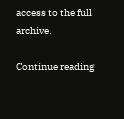access to the full archive.

Continue reading